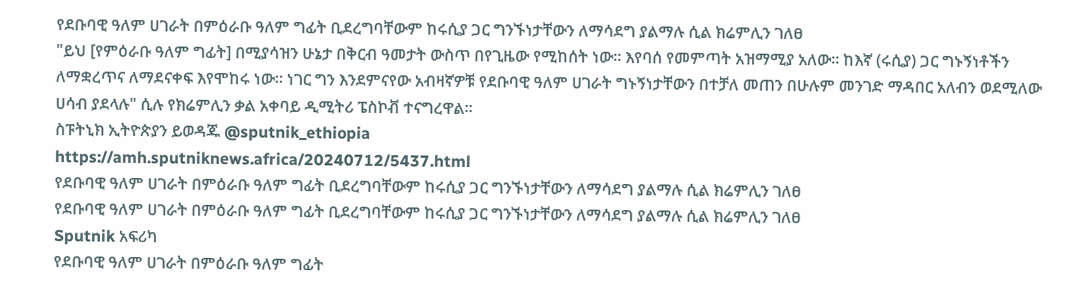የደቡባዊ ዓለም ሀገራት በምዕራቡ ዓለም ግፊት ቢደረግባቸውም ከሩሲያ ጋር ግንኙነታቸውን ለማሳደግ ያልማሉ ሲል ክሬምሊን ገለፀ
"ይህ [የምዕራቡ ዓለም ግፊት] በሚያሳዝን ሁኔታ በቅርብ ዓመታት ውስጥ በየጊዜው የሚከሰት ነው። እየባሰ የመምጣት አዝማሚያ አለው። ከእኛ (ሩሲያ) ጋር ግኑኝነቶችን ለማቋረጥና ለማደናቀፍ እየሞከሩ ነው። ነገር ግን እንደምናየው አብዛኛዎቹ የደቡባዊ ዓለም ሀገራት ግኑኝነታቸውን በተቻለ መጠን በሁሉም መንገድ ማዳበር አለብን ወደሚለው ሀሳብ ያደላሉ" ሲሉ የክሬምሊን ቃል አቀባይ ዲሚትሪ ፔስኮቭ ተናግረዋል።
ስፑትኒክ ኢትዮጵያን ይወዳጁ @sputnik_ethiopia
https://amh.sputniknews.africa/20240712/5437.html
የደቡባዊ ዓለም ሀገራት በምዕራቡ ዓለም ግፊት ቢደረግባቸውም ከሩሲያ ጋር ግንኙነታቸውን ለማሳደግ ያልማሉ ሲል ክሬምሊን ገለፀ
የደቡባዊ ዓለም ሀገራት በምዕራቡ ዓለም ግፊት ቢደረግባቸውም ከሩሲያ ጋር ግንኙነታቸውን ለማሳደግ ያልማሉ ሲል ክሬምሊን ገለፀ
Sputnik አፍሪካ
የደቡባዊ ዓለም ሀገራት በምዕራቡ ዓለም ግፊት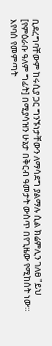ቢደረግባቸውም ከሩሲያ ጋር ግንኙነታቸውን ለማሳደግ ያልማሉ ሲል ክሬምሊን ገለፀ "ይህ [የምዕራቡ ዓለም ግፊት] በሚያሳዝን ሁኔታ በቅርብ ዓመታት ውስጥ በየጊዜው የሚከሰት ነው። እየባሰ የመምጣት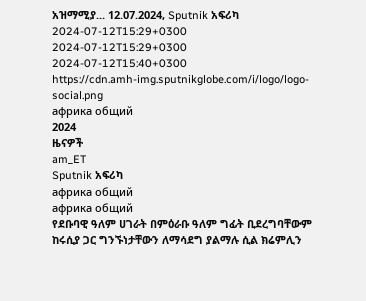አዝማሚያ... 12.07.2024, Sputnik አፍሪካ
2024-07-12T15:29+0300
2024-07-12T15:29+0300
2024-07-12T15:40+0300
https://cdn.amh-img.sputnikglobe.com/i/logo/logo-social.png
африка общий
2024
ዜናዎች
am_ET
Sputnik አፍሪካ
африка общий
африка общий
የደቡባዊ ዓለም ሀገራት በምዕራቡ ዓለም ግፊት ቢደረግባቸውም ከሩሲያ ጋር ግንኙነታቸውን ለማሳደግ ያልማሉ ሲል ክሬምሊን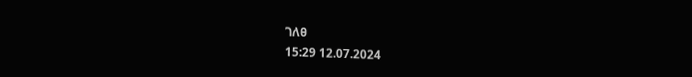ገለፀ
15:29 12.07.2024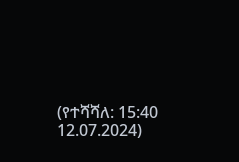(የተሻሻለ: 15:40 12.07.2024)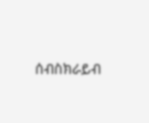ሰብስክራይብ